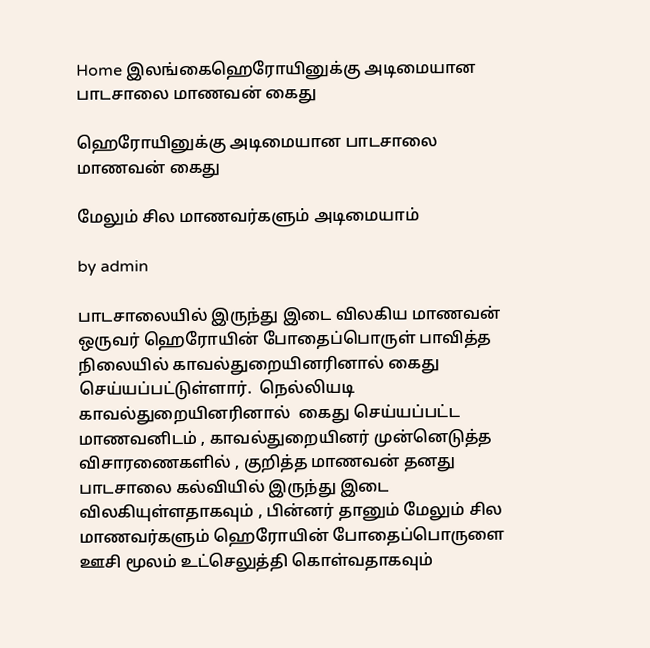Home இலங்கைஹெரோயினுக்கு அடிமையான பாடசாலை மாணவன் கைது

ஹெரோயினுக்கு அடிமையான பாடசாலை மாணவன் கைது

மேலும் சில மாணவர்களும் அடிமையாம்

by admin

பாடசாலையில் இருந்து இடை விலகிய மாணவன் ஒருவர் ஹெரோயின் போதைப்பொருள் பாவித்த நிலையில் காவல்துறையினரினால் கைது செய்யப்பட்டுள்ளார்.  நெல்லியடி காவல்துறையினரினால்  கைது செய்யப்பட்ட மாணவனிடம் , காவல்துறையினர் முன்னெடுத்த விசாரணைகளில் , குறித்த மாணவன் தனது பாடசாலை கல்வியில் இருந்து இடை விலகியுள்ளதாகவும் , பின்னர் தானும் மேலும் சில மாணவர்களும் ஹெரோயின் போதைப்பொருளை ஊசி மூலம் உட்செலுத்தி கொள்வதாகவும்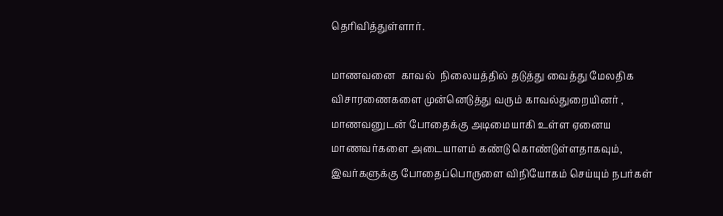தெரிவித்துள்ளார்.

மாணவனை  காவல்  நிலையத்தில் தடுத்து வைத்து மேலதிக விசாரணைகளை முன்னெடுத்து வரும் காவல்துறையினர் ,  மாணவனுடன் போதைக்கு அடிமையாகி உள்ள ஏனைய மாணவர்களை அடையாளம் கண்டு கொண்டுள்ளதாகவும், இவர்களுக்கு போதைப்பொருளை விநியோகம் செய்யும் நபர்கள்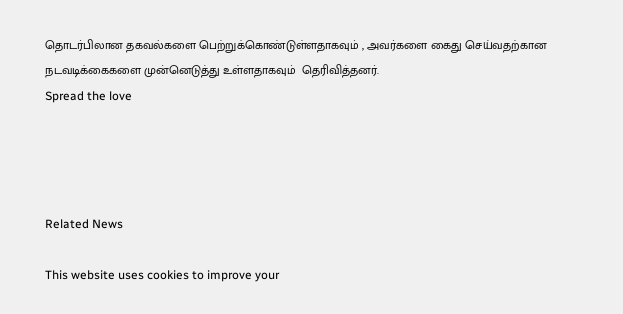தொடர்பிலான தகவல்களை பெற்றுக்கொண்டுள்ளதாகவும் , அவர்களை கைது செய்வதற்கான நடவடிக்கைகளை முன்னெடுத்து உள்ளதாகவும்  தெரிவித்தனர்.
Spread the love




Related News

This website uses cookies to improve your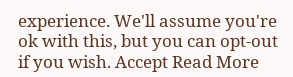experience. We'll assume you're ok with this, but you can opt-out if you wish. Accept Read More